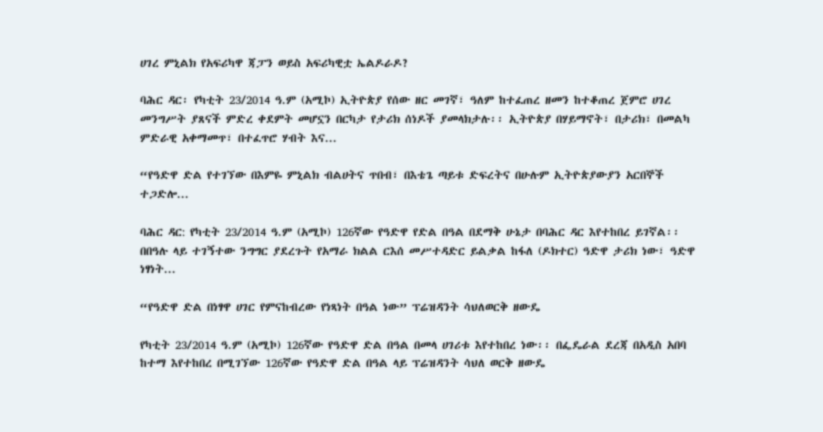ሀገረ ምኒልክ የአፍሪካዋ ጃፓን ወይስ አፍሪካዊቷ ኤልዶራዶ?

ባሕር ዳር፡ የካቲት 23/2014 ዓ.ም (አሚኮ) ኢትዮጵያ የሰው ዘር መገኛ፣ ዓለም ከተፈጠረ ዘመን ከተቆጠረ ጀምሮ ሀገረ መንግሥት ያጸናች ምድረ ቀደምት መሆኗን በርካታ የታሪክ ሰነዶች ያመላክታሉ፡፡ ኢትዮጵያ በሃይማኖት፣ በታሪክ፣ በመልካ ምድራዊ አቀማመጥ፣ በተፈጥሮ ሃብት እና...

“የዓድዋ ድል የተገኘው በእምዬ ምኒልክ ብልሀትና ጥበብ፣ በእቴጌ ጣይቱ ድፍረትና በሁሉም ኢትዮጵያውያን አርበኞች ተጋድሎ...

ባሕር ዳር: የካቲት 23/2014 ዓ.ም (አሚኮ) 126ኛው የዓድዋ የድል በዓል በደማቅ ሁኔታ በባሕር ዳር እየተከበረ ይገኛል፡፡ በበዓሉ ላይ ተገኝተው ንግግር ያደረጉት የአማራ ክልል ርእሰ መሥተዳድር ይልቃል ከፋለ (ዶክተር) ዓድዋ ታሪክ ነው፣ ዓድዋ ነፃነት...

“የዓድዋ ድል በነፃዋ ሀገር የምናከብረው የነጻነት በዓል ነው” ፕሬዝዳንት ሳህለወርቅ ዘውዴ

የካቲት 23/2014 ዓ.ም (አሚኮ) 126ኛው የዓድዋ ድል በዓል በመላ ሀገሪቱ እየተከበረ ነው፡፡ በፌዴራል ደረጃ በአዲስ አበባ ከተማ እየተከበረ በሚገኘው 126ኛው የዓድዋ ድል በዓል ላይ ፕሬዝዳንት ሳህለ ወርቅ ዘውዴ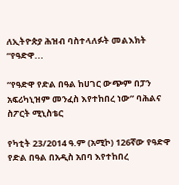ለኢትዮጵያ ሕዝብ ባስተላለፉት መልእክት “የዓድዋ...

“የዓድዋ የድል በዓል ከሀገር ውጭም በፓን አፍሪካኒዝም መንፈስ እየተከበረ ነው” ባሕልና ስፖርት ሚኒስቴር

የካቲት 23/2014 ዓ.ም (አሚኮ) 126ኛው የዓድዋ የድል በዓል በአዲስ አበባ እየተከበረ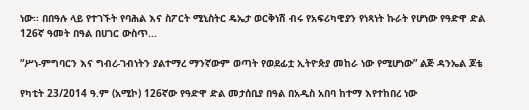ነው፡፡ በበዓሉ ላይ የተገኙት የባሕል እና ስፖርት ሚኒስትር ዴኤታ ወርቅነሽ ብሩ የአፍሪካዊያን የነጻነት ኩራት የሆነው የዓድዋ ድል 126ኛ ዓመት በዓል በሀገር ውስጥ...

“ሥነ-ምግባርን እና ግብረ-ገብነትን ያልተማረ ማንኛውም ወጣት የወደፊቷ ኢትዮጵያ መከራ ነው የሚሆነው” ልጅ ዳንኤል ጆቴ

የካቲት 23/2014 ዓ.ም (አሚኮ) 126ኛው የዓድዋ ድል መታሰቢያ በዓል በአዲስ አበባ ከተማ እየተከበረ ነው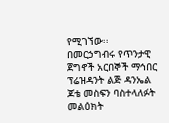የሚገኘው፡፡ በመርኃግብሩ የጥንታዊ ጀግኖች አርበኞች ማኅበር ፕሬዝዳንት ልጅ ዳንኤል ጆቴ መስፍን ባስተላለፉት መልዕክት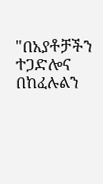"በአያቶቻችን ተጋድሎና በከፈሉልን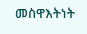መስዋእትነት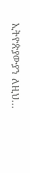ኢትዮጵያውያን ለዚህ...